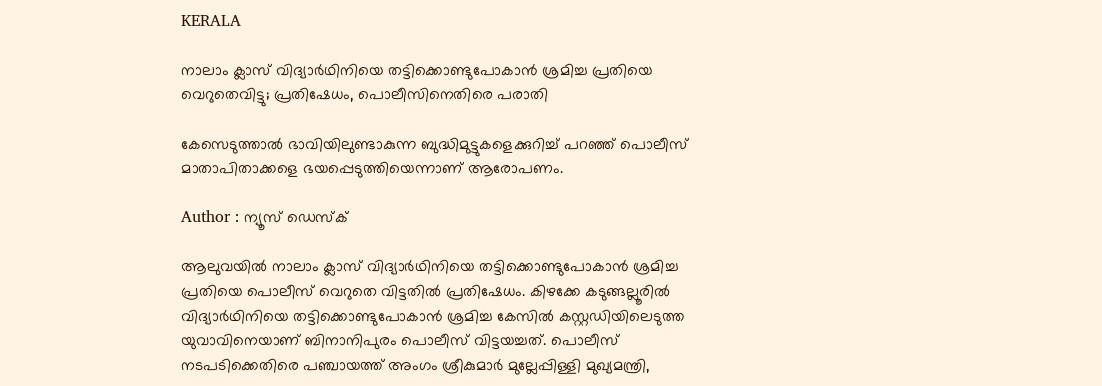KERALA

നാലാം ക്ലാസ് വിദ്യാര്‍ഥിനിയെ തട്ടിക്കൊണ്ടുപോകാന്‍ ശ്രമിച്ച പ്രതിയെ വെറുതെവിട്ടു; പ്രതിഷേധം, പൊലീസിനെതിരെ പരാതി

കേസെടുത്താല്‍ ഭാവിയിലുണ്ടാകുന്ന ബുദ്ധിമുട്ടുകളെക്കുറിച്ച് പറഞ്ഞ് പൊലീസ് മാതാപിതാക്കളെ ഭയപ്പെടുത്തിയെന്നാണ് ആരോപണം.

Author : ന്യൂസ് ഡെസ്ക്

ആലുവയില്‍ നാലാം ക്ലാസ് വിദ്യാര്‍ഥിനിയെ തട്ടിക്കൊണ്ടുപോകാന്‍ ശ്രമിച്ച പ്രതിയെ പൊലീസ് വെറുതെ വിട്ടതില്‍ പ്രതിഷേധം. കിഴക്കേ കടുങ്ങല്ലൂരില്‍ വിദ്യാര്‍ഥിനിയെ തട്ടിക്കൊണ്ടുപോകാന്‍ ശ്രമിച്ച കേസില്‍ കസ്റ്റഡിയിലെടുത്ത യുവാവിനെയാണ് ബിനാനിപുരം പൊലീസ് വിട്ടയച്ചത്. പൊലീസ് നടപടിക്കെതിരെ പഞ്ചായത്ത് അംഗം ശ്രീകുമാര്‍ മുല്ലേപ്പിള്ളി മുഖ്യമന്ത്രി,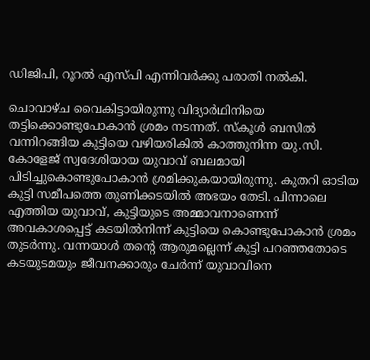ഡിജിപി, റൂറല്‍ എസ്‌പി എന്നിവര്‍ക്കു പരാതി നല്‍കി.

ചൊവാഴ്ച വൈകിട്ടായിരുന്നു വിദ്യാര്‍ഥിനിയെ തട്ടിക്കൊണ്ടുപോകാന്‍ ശ്രമം നടന്നത്. സ്കൂള്‍ ബസില്‍ വന്നിറങ്ങിയ കുട്ടിയെ വഴിയരികില്‍ കാത്തുനിന്ന യു.സി. കോളേജ് സ്വദേശിയായ യുവാവ് ബലമായി പിടിച്ചുകൊണ്ടുപോകാന്‍ ശ്രമിക്കുകയായിരുന്നു. കുതറി ഓടിയ കുട്ടി സമീപത്തെ തുണിക്കടയില്‍ അഭയം തേടി. പിന്നാലെ എത്തിയ യുവാവ്, കുട്ടിയുടെ അമ്മാവനാണെന്ന് അവകാശപ്പെട്ട് കടയില്‍നിന്ന് കുട്ടിയെ കൊണ്ടുപോകാന്‍ ശ്രമം തുടര്‍ന്നു. വന്നയാള്‍ തന്റെ ആരുമല്ലെന്ന് കുട്ടി പറഞ്ഞതോടെ കടയുടമയും ജീവനക്കാരും ചേര്‍ന്ന് യുവാവിനെ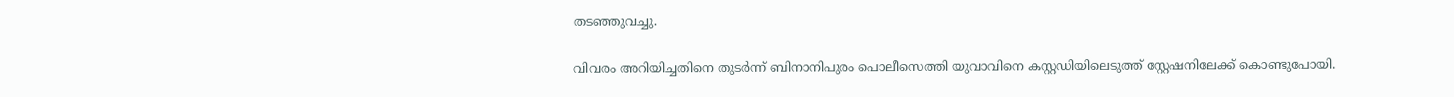തടഞ്ഞുവച്ചു.

വിവരം അറിയിച്ചതിനെ തുടര്‍ന്ന് ബിനാനിപുരം പൊലീസെത്തി യുവാവിനെ കസ്റ്റഡിയിലെടുത്ത് സ്റ്റേഷനിലേക്ക് കൊണ്ടുപോയി.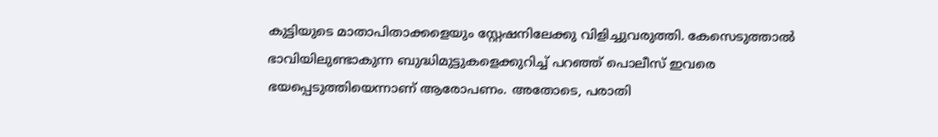കുട്ടിയുടെ മാതാപിതാക്കളെയും സ്റ്റേഷനിലേക്കു വിളിച്ചുവരുത്തി. കേസെടുത്താല്‍ ഭാവിയിലുണ്ടാകുന്ന ബുദ്ധിമുട്ടുകളെക്കുറിച്ച് പറഞ്ഞ് പൊലീസ് ഇവരെ ഭയപ്പെടുത്തിയെന്നാണ് ആരോപണം. അതോടെ, പരാതി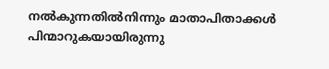നല്‍കുന്നതില്‍നിന്നും മാതാപിതാക്കള്‍ പിന്മാറുകയായിരുന്നു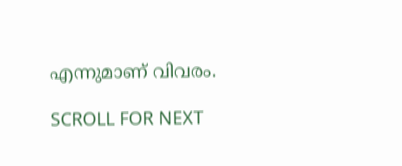എന്നുമാണ് വിവരം.

SCROLL FOR NEXT